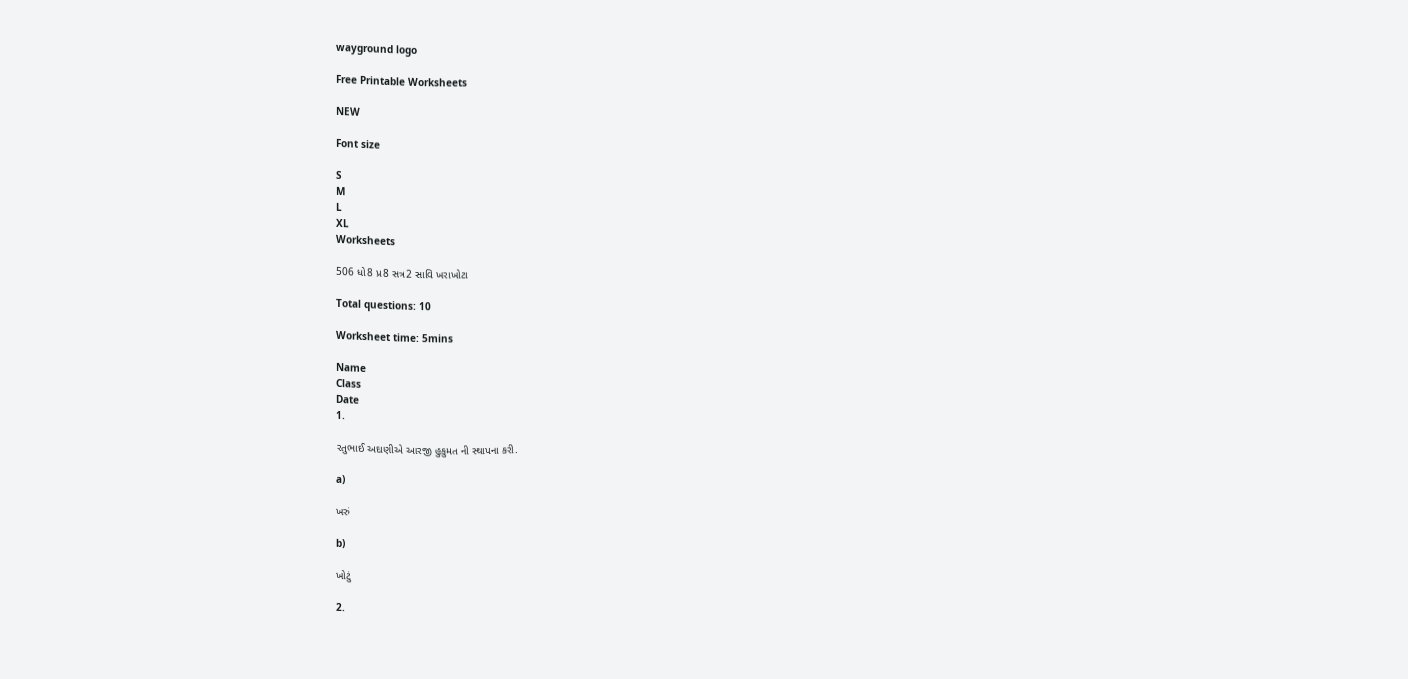wayground logo

Free Printable Worksheets

NEW

Font size

S
M
L
XL
Worksheets

506 ધો8 પ્ર8 સત્ર2 સાવિ ખરાખોટા

Total questions: 10

Worksheet time: 5mins

Name
Class
Date
1.

રતુભાઈ અદાણીએ આરજી હુકુમત ની સ્થાપના કરી.

a)

ખરું

b)

ખોટું

2.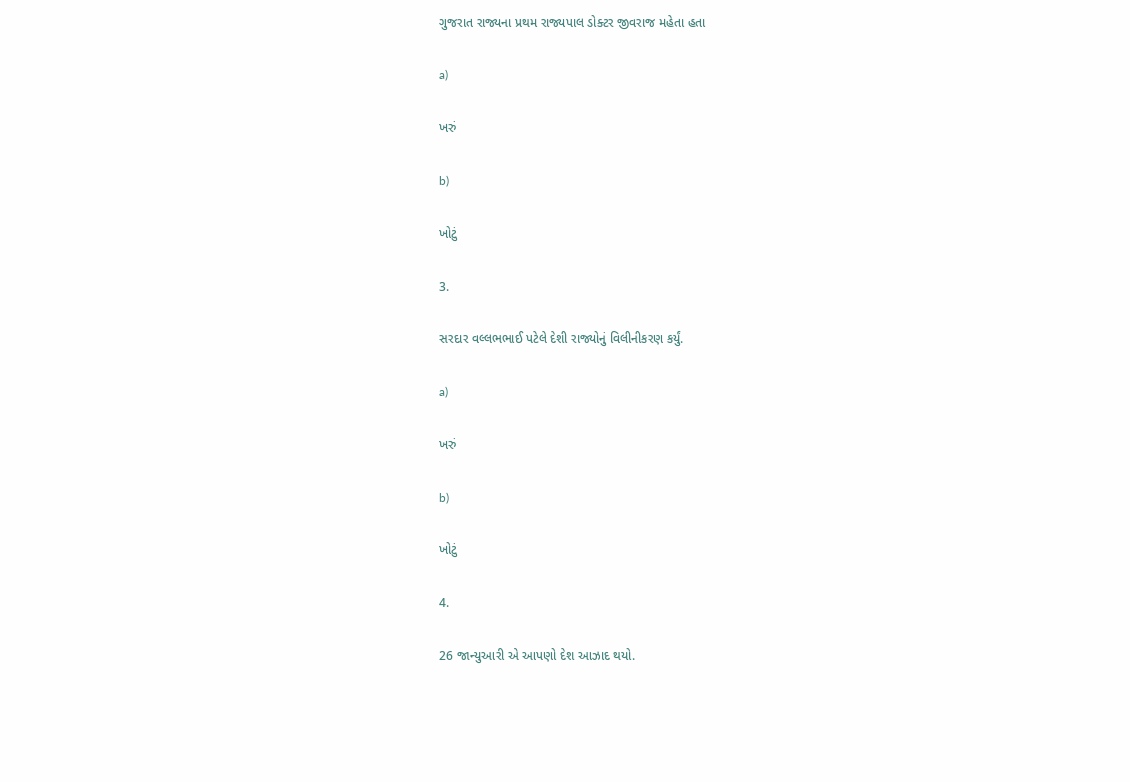ગુજરાત રાજ્યના પ્રથમ રાજ્યપાલ ડોક્ટર જીવરાજ મહેતા હતા

a)

ખરું

b)

ખોટું

3.

સરદાર વલ્લભભાઈ પટેલે દેશી રાજ્યોનું વિલીનીકરણ કર્યું.

a)

ખરું

b)

ખોટું

4.

26 જાન્યુઆરી એ આપણો દેશ આઝાદ થયો.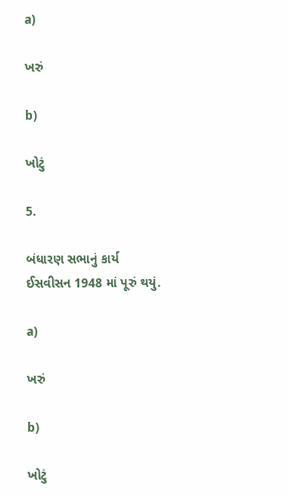a)

ખરું

b)

ખોટું

5.

બંધારણ સભાનું કાર્ય ઈસવીસન 1948 માં પૂરું થયું.

a)

ખરું

b)

ખોટું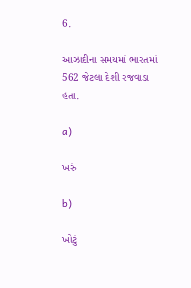6.

આઝાદીના સમયમાં ભારતમાં 562 જેટલા દેશી રજવાડા હતા.

a)

ખરું

b)

ખોટું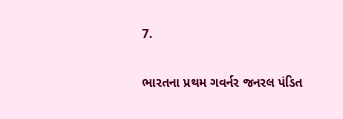7.

ભારતના પ્રથમ ગવર્નર જનરલ પંડિત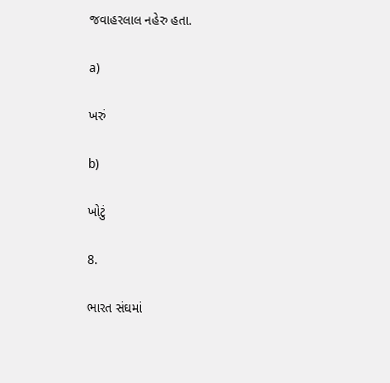જવાહરલાલ નહેરુ હતા.

a)

ખરું

b)

ખોટું

8.

ભારત સંઘમાં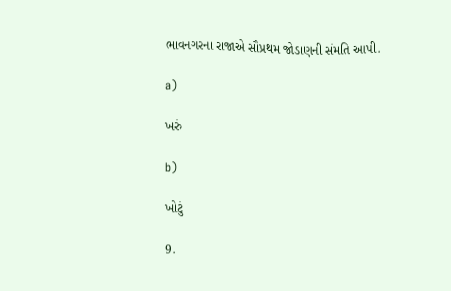ભાવનગરના રાજાએ સૌપ્રથમ જોડાણની સંમતિ આપી.

a)

ખરું

b)

ખોટું

9.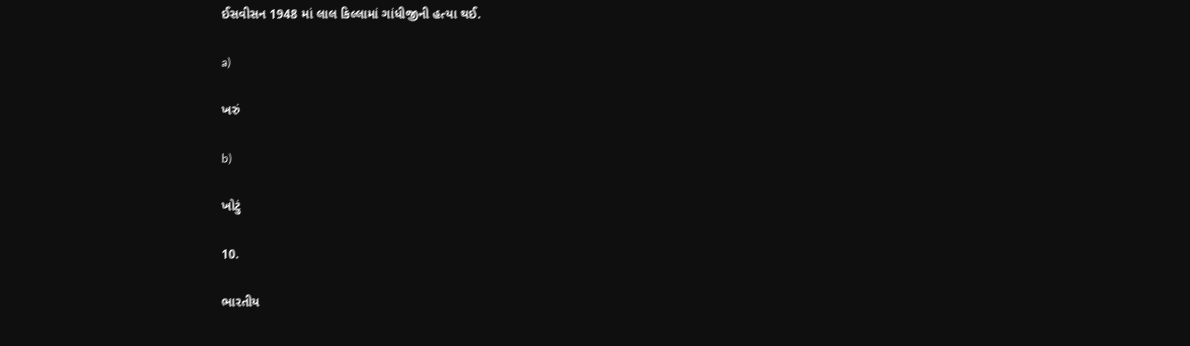ઈસવીસન 1948 માં લાલ કિલ્લામાં ગાંધીજીની હત્યા થઈ.

a)

ખરું

b)

ખોટું

10.

ભારતીય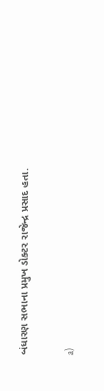બંધારણ સભાના પ્રમુખ ડોક્ટર રાજેન્દ્ર પ્રસાદ હતા.

a)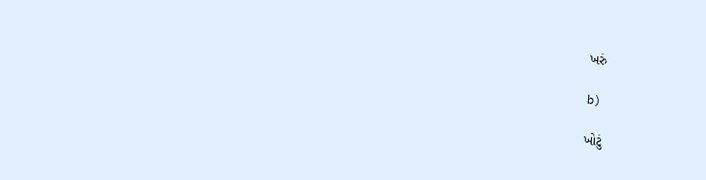ખરું

b)

ખોટું